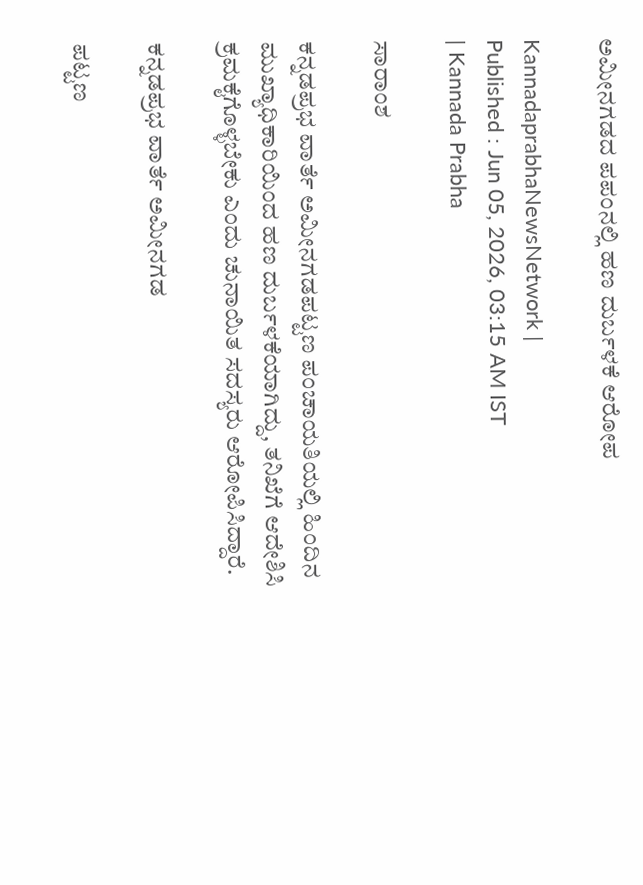ಅಮೀನಗಡದ ಪಪಂನಲ್ಲಿ ಹಣ ದುರ್ಬಳಕೆ ಆರೋಪ

KannadaprabhaNewsNetwork |
Published : Jun 05, 2026, 03:15 AM IST
| Kannada Prabha

ಸಾರಾಂಶ

ಕನ್ನಡಪ್ರಭ ವಾರ್ತೆ ಅಮೀನಗಡಪಟ್ಟಣ ಪಂಚಾಯತಿಯಲ್ಲಿ ಹಿಂದಿನ ಮುಖ್ಯಾಧಿಕಾರಿಯಿಂದ ಹಣ ದುರ್ಬಳಕೆಯಾಗಿದ್ದು, ತನಿಖೆಗೆ ಆದೇಶಿಸಿ ಕ್ರಮಕೈಗೊಳ್ಳಬೇಕು ಎಂದು ಚುನಾಯಿತ ಸದಸ್ಯರು ಆರೋಪಿಸಿದ್ದಾರೆ.

ಕನ್ನಡಪ್ರಭ ವಾರ್ತೆ ಅಮೀನಗಡ

ಪಟ್ಟಣ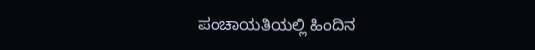ಪಂಚಾಯತಿಯಲ್ಲಿ ಹಿಂದಿನ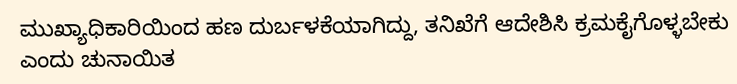ಮುಖ್ಯಾಧಿಕಾರಿಯಿಂದ ಹಣ ದುರ್ಬಳಕೆಯಾಗಿದ್ದು, ತನಿಖೆಗೆ ಆದೇಶಿಸಿ ಕ್ರಮಕೈಗೊಳ್ಳಬೇಕು ಎಂದು ಚುನಾಯಿತ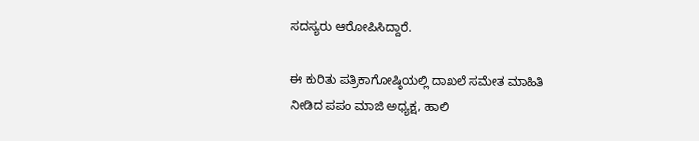ಸದಸ್ಯರು ಆರೋಪಿಸಿದ್ದಾರೆ.

ಈ ಕುರಿತು ಪತ್ರಿಕಾಗೋಷ್ಠಿಯಲ್ಲಿ ದಾಖಲೆ ಸಮೇತ ಮಾಹಿತಿ ನೀಡಿದ ಪಪಂ ಮಾಜಿ ಅಧ್ಯಕ್ಷ, ಹಾಲಿ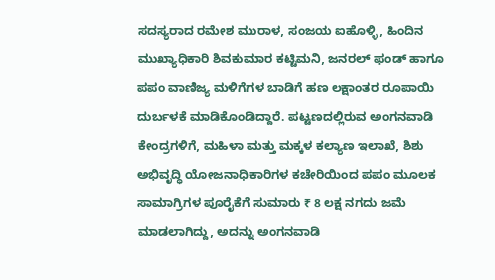ಸದಸ್ಯರಾದ ರಮೇಶ ಮುರಾಳ, ಸಂಜಯ ಐಹೊಳ್ಳಿ, ಹಿಂದಿನ ಮುಖ್ಯಾಧಿಕಾರಿ ಶಿವಕುಮಾರ ಕಟ್ಟಿಮನಿ, ಜನರಲ್‌ ಫಂಡ್‌ ಹಾಗೂ ಪಪಂ ವಾಣಿಜ್ಯ ಮಳಿಗೆಗಳ ಬಾಡಿಗೆ ಹಣ ಲಕ್ಷಾಂತರ ರೂಪಾಯಿ ದುರ್ಬಳಕೆ ಮಾಡಿಕೊಂಡಿದ್ದಾರೆ. ಪಟ್ಟಣದಲ್ಲಿರುವ ಅಂಗನವಾಡಿ ಕೇಂದ್ರಗಳಿಗೆ, ಮಹಿಳಾ ಮತ್ತು ಮಕ್ಕಳ ಕಲ್ಯಾಣ ಇಲಾಖೆ, ಶಿಶು ಅಭಿವೃದ್ಧಿ ಯೋಜನಾಧಿಕಾರಿಗಳ ಕಚೇರಿಯಿಂದ ಪಪಂ ಮೂಲಕ ಸಾಮಾಗ್ರಿಗಳ ಪೂರೈಕೆಗೆ ಸುಮಾರು ₹ 8 ಲಕ್ಷ ನಗದು ಜಮೆ ಮಾಡಲಾಗಿದ್ದು, ಅದನ್ನು ಅಂಗನವಾಡಿ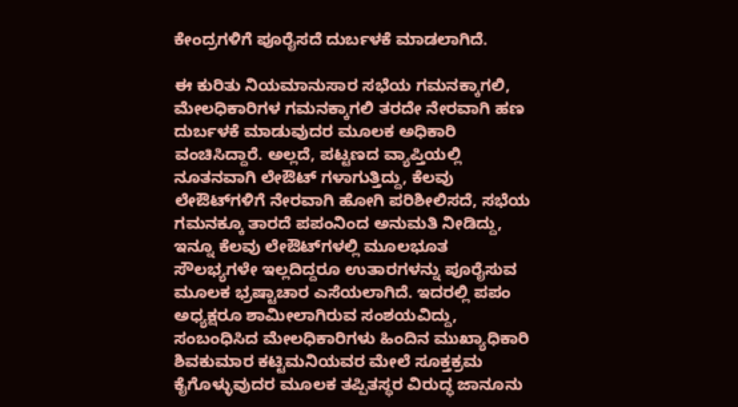ಕೇಂದ್ರಗಳಿಗೆ ಪೂರೈಸದೆ ದುರ್ಬಳಕೆ ಮಾಡಲಾಗಿದೆ.

ಈ ಕುರಿತು ನಿಯಮಾನುಸಾರ ಸಭೆಯ ಗಮನಕ್ಕಾಗಲಿ, ಮೇಲಧಿಕಾರಿಗಳ ಗಮನಕ್ಕಾಗಲಿ ತರದೇ ನೇರವಾಗಿ ಹಣ ದುರ್ಬಳಕೆ ಮಾಡುವುದರ ಮೂಲಕ ಅಧಿಕಾರಿ ವಂಚಿಸಿದ್ದಾರೆ. ಅಲ್ಲದೆ, ಪಟ್ಟಣದ ವ್ಯಾಪ್ತಿಯಲ್ಲಿ ನೂತನವಾಗಿ ಲೇಔಟ್ ಗಳಾಗುತ್ತಿದ್ದು, ಕೆಲವು ಲೇಔಟ್‌ಗಳಿಗೆ ನೇರವಾಗಿ ಹೋಗಿ ಪರಿಶೀಲಿಸದೆ, ಸಭೆಯ ಗಮನಕ್ಕೂ ತಾರದೆ ಪಪಂನಿಂದ ಅನುಮತಿ ನೀಡಿದ್ದು, ಇನ್ನೂ ಕೆಲವು ಲೇಔಟ್‌ಗಳಲ್ಲಿ ಮೂಲಭೂತ ಸೌಲಭ್ಯಗಳೇ ಇಲ್ಲದಿದ್ದರೂ ಉತಾರಗಳನ್ನು ಪೂರೈಸುವ ಮೂಲಕ ಭ್ರಷ್ಟಾಚಾರ ಎಸೆಯಲಾಗಿದೆ. ಇದರಲ್ಲಿ ಪಪಂ ಅಧ್ಯಕ್ಷರೂ ಶಾಮೀಲಾಗಿರುವ ಸಂಶಯವಿದ್ದು, ಸಂಬಂಧಿಸಿದ ಮೇಲಧಿಕಾರಿಗಳು ಹಿಂದಿನ ಮುಖ್ಯಾಧಿಕಾರಿ ಶಿವಕುಮಾರ ಕಟ್ಟಿಮನಿಯವರ ಮೇಲೆ ಸೂಕ್ತಕ್ರಮ ಕೈಗೊಳ್ಳುವುದರ ಮೂಲಕ ತಪ್ಪಿತಸ್ಥರ ವಿರುದ್ಧ ಜಾನೂನು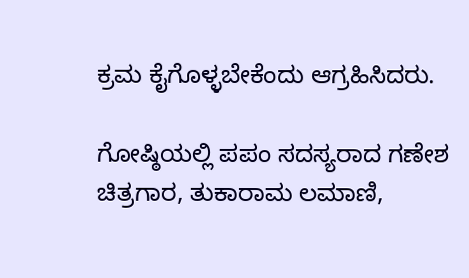ಕ್ರಮ ಕೈಗೊಳ್ಳಬೇಕೆಂದು ಆಗ್ರಹಿಸಿದರು.

ಗೋಷ್ಠಿಯಲ್ಲಿ ಪಪಂ ಸದಸ್ಯರಾದ ಗಣೇಶ ಚಿತ್ರಗಾರ, ತುಕಾರಾಮ ಲಮಾಣಿ,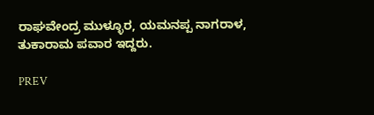ರಾಘವೇಂದ್ರ ಮುಳ್ಳೂರ, ಯಮನಪ್ಪ ನಾಗರಾಳ, ತುಕಾರಾಮ ಪವಾರ ಇದ್ದರು.

PREV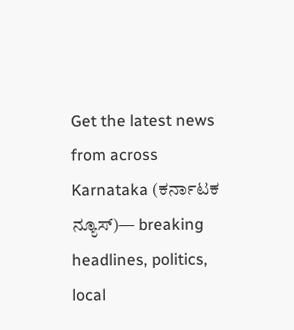Get the latest news from across Karnataka (ಕರ್ನಾಟಕ ನ್ಯೂಸ್)— breaking headlines, politics, local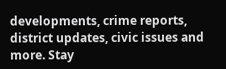developments, crime reports, district updates, civic issues and more. Stay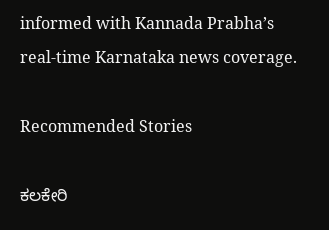informed with Kannada Prabha’s real‑time Karnataka news coverage.

Recommended Stories

ಕಲಕೇರಿ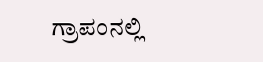ಗ್ರಾಪಂನಲ್ಲಿ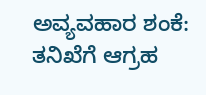ಅವ್ಯವಹಾರ ಶಂಕೆ: ತನಿಖೆಗೆ ಆಗ್ರಹ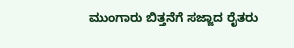ಮುಂಗಾರು ಬಿತ್ತನೆಗೆ ಸಜ್ಜಾದ ರೈತರು